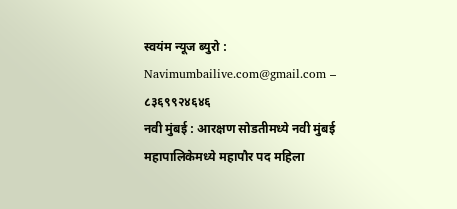स्वयंम न्यूज ब्युरो : Navimumbailive.com@gmail.com – ८३६९९२४६४६
नवी मुंबई : आरक्षण सोडतीमध्ये नवी मुंबई महापालिकेमध्ये महापौर पद महिला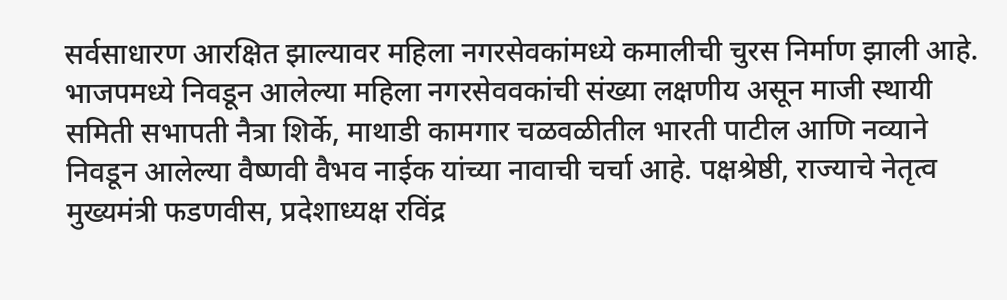सर्वसाधारण आरक्षित झाल्यावर महिला नगरसेवकांमध्ये कमालीची चुरस निर्माण झाली आहे. भाजपमध्ये निवडून आलेल्या महिला नगरसेववकांची संख्या लक्षणीय असून माजी स्थायी समिती सभापती नैत्रा शिर्के, माथाडी कामगार चळवळीतील भारती पाटील आणि नव्याने निवडून आलेल्या वैष्णवी वैभव नाईक यांच्या नावाची चर्चा आहे. पक्षश्रेष्ठी, राज्याचे नेतृत्व मुख्यमंत्री फडणवीस, प्रदेशाध्यक्ष रविंद्र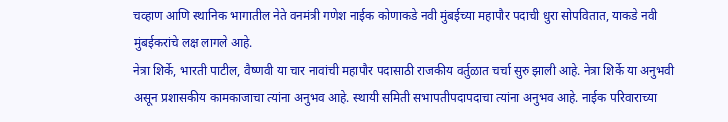चव्हाण आणि स्थानिक भागातील नेते वनमंत्री गणेश नाईक कोणाकडे नवी मुंबईच्या महापौर पदाची धुरा सोपवितात, याकडे नवी मुंबईकरांचे लक्ष लागले आहे.
नेत्रा शिर्के, भारती पाटील, वैष्णवी या चार नावांची महापौर पदासाठी राजकीय वर्तुळात चर्चा सुरु झाली आहे. नेत्रा शिर्के या अनुभवी असून प्रशासकीय कामकाजाचा त्यांना अनुभव आहे. स्थायी समिती सभापतीपदापदाचा त्यांना अनुभव आहे. नाईक परिवाराच्या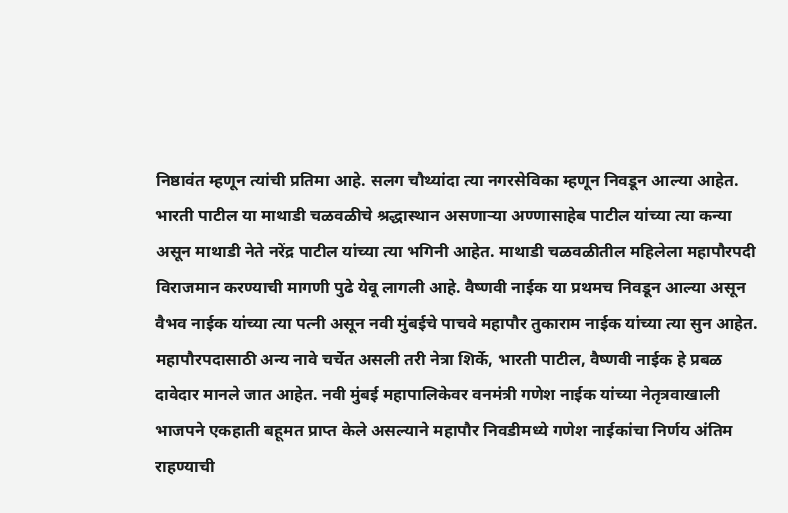निष्ठावंत म्हणून त्यांची प्रतिमा आहे. सलग चौथ्यांदा त्या नगरसेविका म्हणून निवडून आल्या आहेत. भारती पाटील या माथाडी चळवळीचे श्रद्धास्थान असणाऱ्या अण्णासाहेब पाटील यांच्या त्या कन्या असून माथाडी नेते नरेंद्र पाटील यांच्या त्या भगिनी आहेत. माथाडी चळवळीतील महिलेला महापौरपदी विराजमान करण्याची मागणी पुढे येवू लागली आहे. वैष्णवी नाईक या प्रथमच निवडून आल्या असून वैभव नाईक यांच्या त्या पत्नी असून नवी मुंबईचे पाचवे महापौर तुकाराम नाईक यांच्या त्या सुन आहेत.
महापौरपदासाठी अन्य नावे चर्चेत असली तरी नेत्रा शिर्के, भारती पाटील, वैष्णवी नाईक हे प्रबळ दावेदार मानले जात आहेत. नवी मुंबई महापालिकेवर वनमंत्री गणेश नाईक यांच्या नेतृत्रवाखाली भाजपने एकहाती बहूमत प्राप्त केले असल्याने महापौर निवडीमध्ये गणेश नाईकांचा निर्णय अंतिम राहण्याची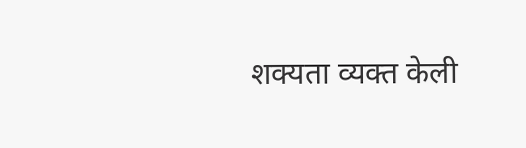शक्यता व्यक्त केली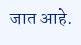जात आहे.